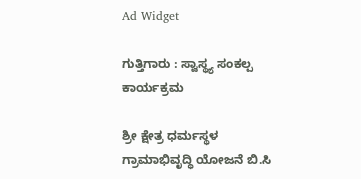Ad Widget

ಗುತ್ತಿಗಾರು : ಸ್ವಾಸ್ಥ್ಯ ಸಂಕಲ್ಪ ಕಾರ್ಯಕ್ರಮ

ಶ್ರೀ ಕ್ಷೇತ್ರ ಧರ್ಮಸ್ಥಳ ಗ್ರಾಮಾಭಿವೃದ್ಧಿ ಯೋಜನೆ ಬಿ.ಸಿ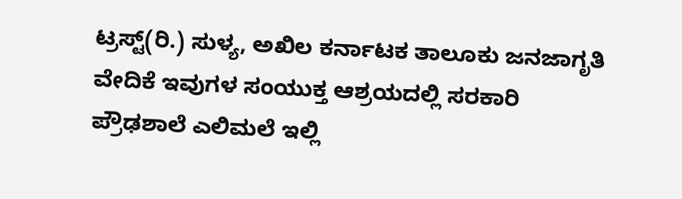ಟ್ರಸ್ಟ್(ರಿ.) ಸುಳ್ಯ, ಅಖಿಲ ಕರ್ನಾಟಕ ತಾಲೂಕು ಜನಜಾಗೃತಿ ವೇದಿಕೆ ಇವುಗಳ ಸಂಯುಕ್ತ ಆಶ್ರಯದಲ್ಲಿ ಸರಕಾರಿ ಪ್ರೌಢಶಾಲೆ ಎಲಿಮಲೆ ಇಲ್ಲಿ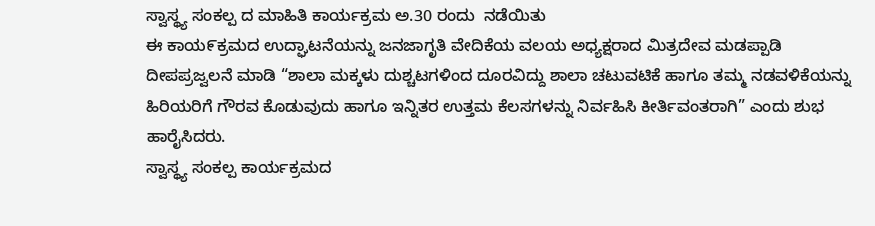ಸ್ವಾಸ್ಥ್ಯ ಸಂಕಲ್ಪ ದ ಮಾಹಿತಿ ಕಾರ್ಯಕ್ರಮ ಅ.30 ರಂದು  ನಡೆಯಿತು
ಈ ಕಾಯ೯ಕ್ರಮದ ಉದ್ಘಾಟನೆಯನ್ನು ಜನಜಾಗೃತಿ ವೇದಿಕೆಯ ವಲಯ ಅಧ್ಯಕ್ಷರಾದ ಮಿತ್ರದೇವ ಮಡಪ್ಪಾಡಿ ದೀಪಪ್ರಜ್ವಲನೆ ಮಾಡಿ “ಶಾಲಾ ಮಕ್ಕಳು ದುಶ್ಚಟಗಳಿಂದ ದೂರವಿದ್ದು ಶಾಲಾ ಚಟುವಟಿಕೆ ಹಾಗೂ ತಮ್ಮ ನಡವಳಿಕೆಯನ್ನು ಹಿರಿಯರಿಗೆ ಗೌರವ ಕೊಡುವುದು ಹಾಗೂ ಇನ್ನಿತರ ಉತ್ತಮ ಕೆಲಸಗಳನ್ನು ನಿರ್ವಹಿಸಿ ಕೀರ್ತಿವಂತರಾಗಿ” ಎಂದು ಶುಭ ಹಾರೈಸಿದರು.
ಸ್ವಾಸ್ಥ್ಯ ಸಂಕಲ್ಪ ಕಾರ್ಯಕ್ರಮದ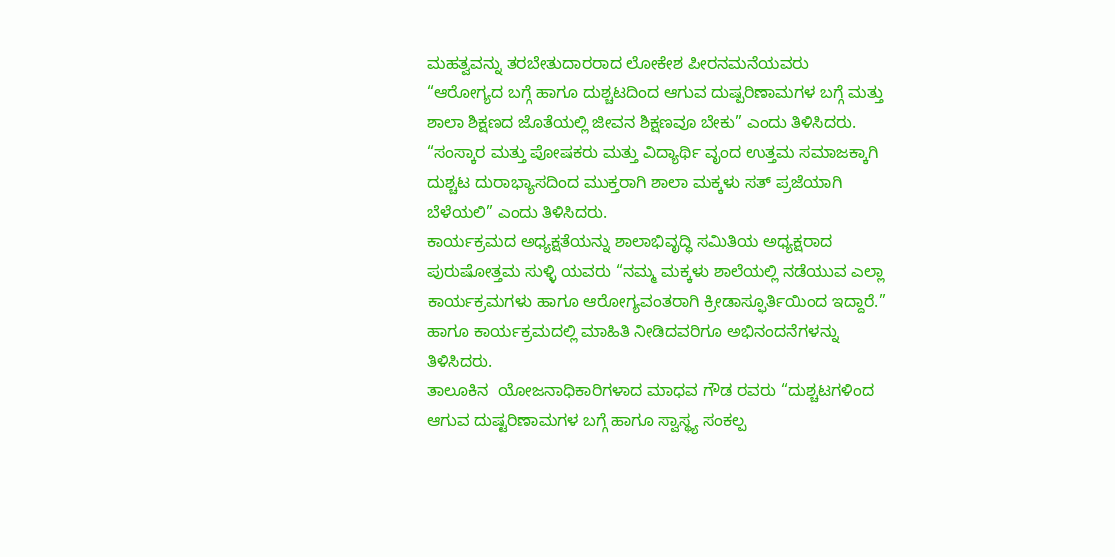ಮಹತ್ವವನ್ನು ತರಬೇತುದಾರರಾದ ಲೋಕೇಶ ಪೀರನಮನೆಯವರು “ಆರೋಗ್ಯದ ಬಗ್ಗೆ ಹಾಗೂ ದುಶ್ಚಟದಿಂದ ಆಗುವ ದುಷ್ಪರಿಣಾಮಗಳ ಬಗ್ಗೆ ಮತ್ತು ಶಾಲಾ ಶಿಕ್ಷಣದ ಜೊತೆಯಲ್ಲಿ ಜೀವನ ಶಿಕ್ಷಣವೂ ಬೇಕು” ಎಂದು ತಿಳಿಸಿದರು. “ಸಂಸ್ಕಾರ ಮತ್ತು ಪೋಷಕರು ಮತ್ತು ವಿದ್ಯಾರ್ಥಿ ವೃಂದ ಉತ್ತಮ ಸಮಾಜಕ್ಕಾಗಿ ದುಶ್ಚಟ ದುರಾಭ್ಯಾಸದಿಂದ ಮುಕ್ತರಾಗಿ ಶಾಲಾ ಮಕ್ಕಳು ಸತ್ ಪ್ರಜೆಯಾಗಿ ಬೆಳೆಯಲಿ” ಎಂದು ತಿಳಿಸಿದರು.
ಕಾರ್ಯಕ್ರಮದ ಅಧ್ಯಕ್ಷತೆಯನ್ನು ಶಾಲಾಭಿವೃದ್ಧಿ ಸಮಿತಿಯ ಅಧ್ಯಕ್ಷರಾದ ಪುರುಷೋತ್ತಮ ಸುಳ್ಳಿ ಯವರು “ನಮ್ಮ ಮಕ್ಕಳು ಶಾಲೆಯಲ್ಲಿ ನಡೆಯುವ ಎಲ್ಲಾ ಕಾರ್ಯಕ್ರಮಗಳು ಹಾಗೂ ಆರೋಗ್ಯವಂತರಾಗಿ ಕ್ರೀಡಾಸ್ಫೂರ್ತಿಯಿಂದ ಇದ್ದಾರೆ.” ಹಾಗೂ ಕಾರ್ಯಕ್ರಮದಲ್ಲಿ ಮಾಹಿತಿ ನೀಡಿದವರಿಗೂ ಅಭಿನಂದನೆಗಳನ್ನು ತಿಳಿಸಿದರು.
ತಾಲೂಕಿನ  ಯೋಜನಾಧಿಕಾರಿಗಳಾದ ಮಾಧವ ಗೌಡ ರವರು “ದುಶ್ಚಟಗಳಿಂದ ಆಗುವ ದುಷ್ಟರಿಣಾಮಗಳ ಬಗ್ಗೆ ಹಾಗೂ ಸ್ವಾಸ್ಥ್ಯ ಸಂಕಲ್ಪ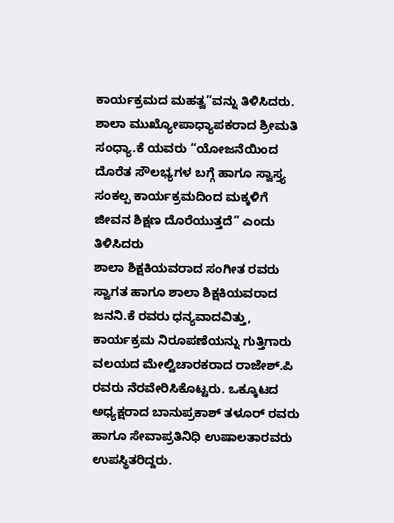ಕಾರ್ಯಕ್ರಮದ ಮಹತ್ವ”ವನ್ನು ತಿಳಿಸಿದರು.
ಶಾಲಾ ಮುಖ್ಯೋಪಾಧ್ಯಾಪಕರಾದ ಶ್ರೀಮತಿ ಸಂಧ್ಯಾ.ಕೆ ಯವರು “ಯೋಜನೆಯಿಂದ ದೊರೆತ ಸೌಲಭ್ಯಗಳ ಬಗ್ಗೆ ಹಾಗೂ ಸ್ವಾಸ್ತ್ಯ ಸಂಕಲ್ಪ ಕಾರ್ಯಕ್ರಮದಿಂದ ಮಕ್ಕಳಿಗೆ ಜೀವನ ಶಿಕ್ಷಣ ದೊರೆಯುತ್ತದೆ” ಎಂದು ತಿಳಿಸಿದರು
ಶಾಲಾ ಶಿಕ್ಷಕಿಯವರಾದ ಸಂಗೀತ ರವರು ಸ್ವಾಗತ ಹಾಗೂ ಶಾಲಾ ಶಿಕ್ಷಕಿಯವರಾದ ಜನನಿ.ಕೆ ರವರು ಧನ್ಯವಾದವಿತ್ತು, ಕಾರ್ಯಕ್ರಮ ನಿರೂಪಣೆಯನ್ನು ಗುತ್ತಿಗಾರು ವಲಯದ ಮೇಲ್ವಿಚಾರಕರಾದ ರಾಜೇಶ್.ಪಿ ರವರು ನೆರವೇರಿಸಿಕೊಟ್ಟರು. ಒಕ್ಕೂಟದ ಅಧ್ಯಕ್ಷರಾದ ಬಾನುಪ್ರಕಾಶ್ ತಳೂರ್ ರವರು ಹಾಗೂ ಸೇವಾಪ್ರತಿನಿಧಿ ಉಷಾಲತಾರವರು ಉಪಸ್ಥಿತರಿದ್ದರು.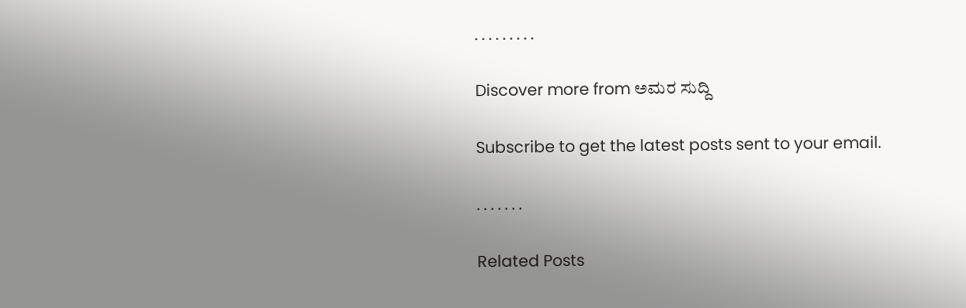. . . . . . . . .

Discover more from ಅಮರ ಸುದ್ದಿ

Subscribe to get the latest posts sent to your email.

. . . . . . .

Related Posts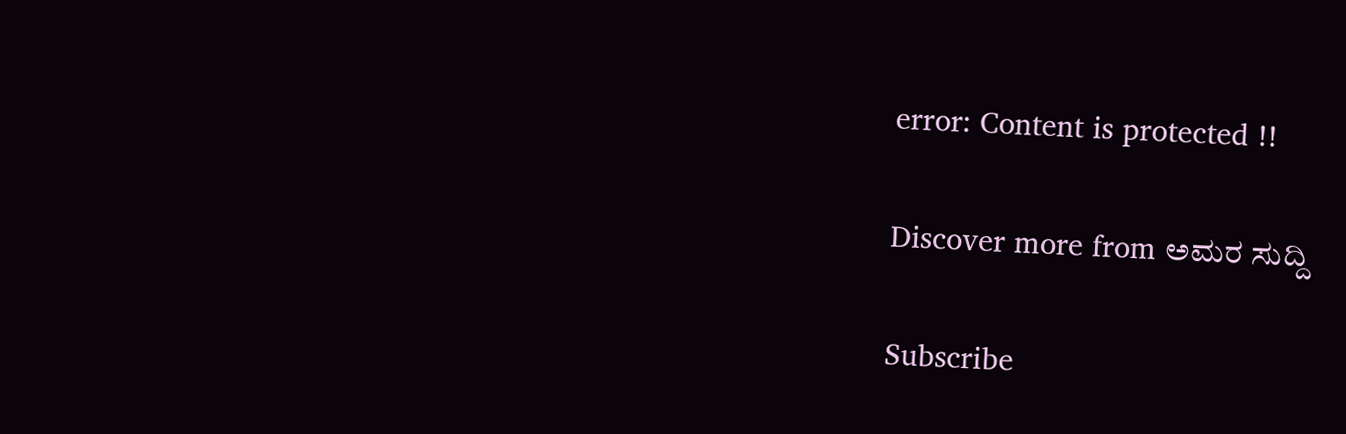error: Content is protected !!

Discover more from ಅಮರ ಸುದ್ದಿ

Subscribe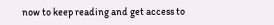now to keep reading and get access to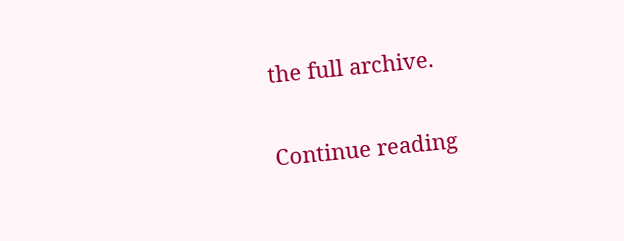the full archive.

Continue reading